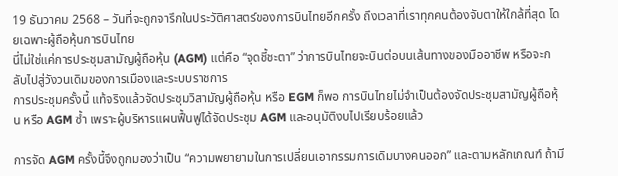19 ธันวาคม 2568 – วันที่จะถูกจารึกในประวัติศาสตร์ของการบินไทยอีกครั้ง ถึงเวลาที่เราทุกคนต้องจับตาให้ใกล้ที่สุด โดยเฉพาะผู้ถือหุ้นการบินไทย
นี่ไม่ใช่แค่การประชุมสามัญผู้ถือหุ้น (AGM) แต่คือ “จุดชี้ชะตา” ว่าการบินไทยจะบินต่อบนเส้นทางของมืออาชีพ หรือจะกลับไปสู่วังวนเดิมของการเมืองและระบบราชการ
การประชุมครั้งนี้ แท้จริงแล้วจัดประชุมวิสามัญผู้ถือหุ้น หรือ EGM ก็พอ การบินไทยไม่จำเป็นต้องจัดประชุมสามัญผู้ถือหุ้น หรือ AGM ซ้ำ เพราะผู้บริหารแผนฟื้นฟูได้จัดประชุม AGM และอนุมัติงบไปเรียบร้อยแล้ว

การจัด AGM ครั้งนี้จึงถูกมองว่าเป็น “ความพยายามในการเปลี่ยนเอากรรมการเดิมบางคนออก” และตามหลักเกณฑ์ ถ้ามี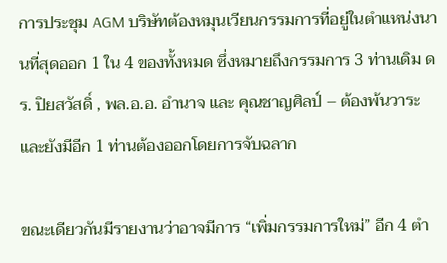การประชุม AGM บริษัทต้องหมุนเวียนกรรมการที่อยู่ในตำแหน่งนานที่สุดออก 1 ใน 4 ของทั้งหมด ซึ่งหมายถึงกรรมการ 3 ท่านเดิม ดร. ปิยสวัสดิ์ , พล.อ.อ. อำนาจ และ คุณชาญศิลป์ – ต้องพ้นวาระ และยังมีอีก 1 ท่านต้องออกโดยการจับฉลาก

ขณะเดียวกันมีรายงานว่าอาจมีการ “เพิ่มกรรมการใหม่” อีก 4 ตำ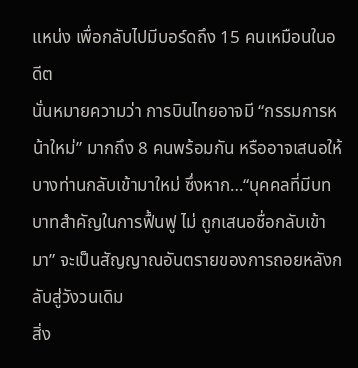แหน่ง เพื่อกลับไปมีบอร์ดถึง 15 คนเหมือนในอดีต
นั่นหมายความว่า การบินไทยอาจมี “กรรมการหน้าใหม่” มากถึง 8 คนพร้อมกัน หรืออาจเสนอให้บางท่านกลับเข้ามาใหม่ ซึ่งหาก…“บุคคลที่มีบทบาทสำคัญในการฟื้นฟู ไม่ ถูกเสนอชื่อกลับเข้ามา” จะเป็นสัญญาณอันตรายของการถอยหลังกลับสู่วังวนเดิม
สิ่ง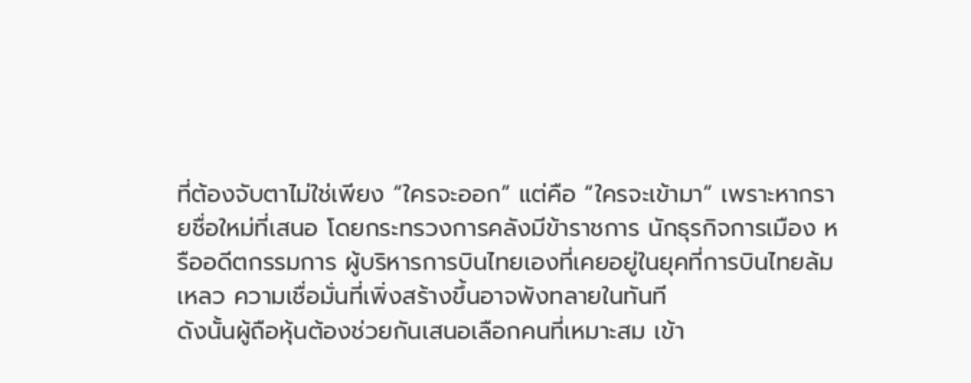ที่ต้องจับตาไม่ใช่เพียง “ใครจะออก” แต่คือ “ใครจะเข้ามา” เพราะหากรายชื่อใหม่ที่เสนอ โดยกระทรวงการคลังมีข้าราชการ นักธุรกิจการเมือง หรืออดีตกรรมการ ผู้บริหารการบินไทยเองที่เคยอยู่ในยุคที่การบินไทยล้มเหลว ความเชื่อมั่นที่เพิ่งสร้างขึ้นอาจพังทลายในทันที
ดังนั้นผู้ถือหุ้นต้องช่วยกันเสนอเลือกคนที่เหมาะสม เข้า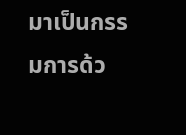มาเป็นกรรมการด้ว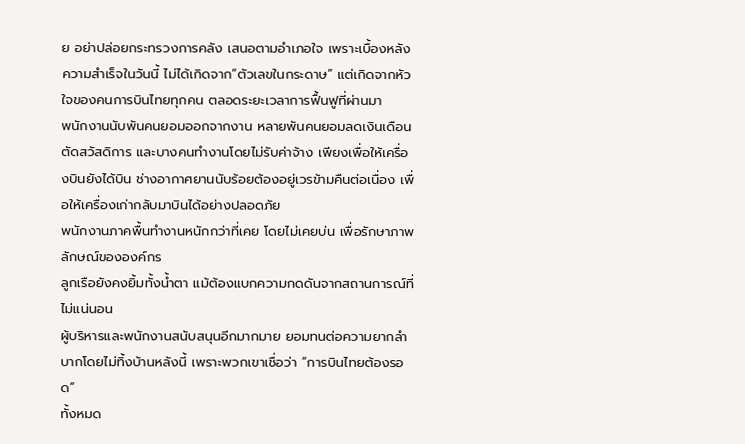ย อย่าปล่อยกระทรวงการคลัง เสนอตามอำเภอใจ เพราะเบื้องหลัง ความสำเร็จในวันนี้ ไม่ได้เกิดจาก“ตัวเลขในกระดาษ” แต่เกิดจากหัวใจของคนการบินไทยทุกคน ตลอดระยะเวลาการฟื้นฟูที่ผ่านมา
พนักงานนับพันคนยอมออกจากงาน หลายพันคนยอมลดเงินเดือน ตัดสวัสดิการ และบางคนทำงานโดยไม่รับค่าจ้าง เพียงเพื่อให้เครื่องบินยังได้บิน ช่างอากาศยานนับร้อยต้องอยู่เวรข้ามคืนต่อเนื่อง เพื่อให้เครื่องเก่ากลับมาบินได้อย่างปลอดภัย
พนักงานภาคพื้นทำงานหนักกว่าที่เคย โดยไม่เคยบ่น เพื่อรักษาภาพลักษณ์ขององค์กร
ลูกเรือยังคงยิ้มทั้งน้ำตา แม้ต้องแบกความกดดันจากสถานการณ์ที่ไม่แน่นอน
ผู้บริหารและพนักงานสนับสนุนอีกมากมาย ยอมทนต่อความยากลำบากโดยไม่ทิ้งบ้านหลังนี้ เพราะพวกเขาเชื่อว่า “การบินไทยต้องรอด”
ทั้งหมด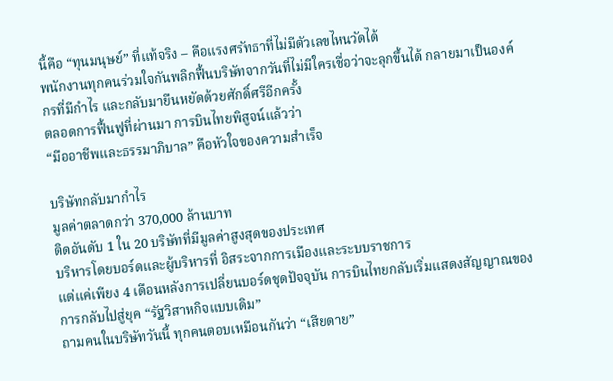นี้คือ “ทุนมนุษย์” ที่แท้จริง – คือแรงศรัทธาที่ไม่มีตัวเลขไหนวัดได้
พนักงานทุกคนร่วมใจกันพลิกฟื้นบริษัทจากวันที่ไม่มีใครเชื่อว่าจะลุกขึ้นได้ กลายมาเป็นองค์กรที่มีกำไร และกลับมายืนหยัดด้วยศักดิ์ศรีอีกครั้ง
ตลอดการฟื้นฟูที่ผ่านมา การบินไทยพิสูจน์แล้วว่า
“มืออาชีพและธรรมาภิบาล” คือหัวใจของความสำเร็จ

บริษัทกลับมากำไร
มูลค่าตลาดกว่า 370,000 ล้านบาท
ติดอันดับ 1 ใน 20 บริษัทที่มีมูลค่าสูงสุดของประเทศ
บริหารโดยบอร์ดและผู้บริหารที่ อิสระจากการเมืองและระบบราชการ
แต่แค่เพียง 4 เดือนหลังการเปลี่ยนบอร์ดชุดปัจจุบัน การบินไทยกลับเริ่มแสดงสัญญาณของการกลับไปสู่ยุค “รัฐวิสาหกิจแบบเดิม”
ถามคนในบริษัทวันนี้ ทุกคนตอบเหมือนกันว่า “เสียดาย”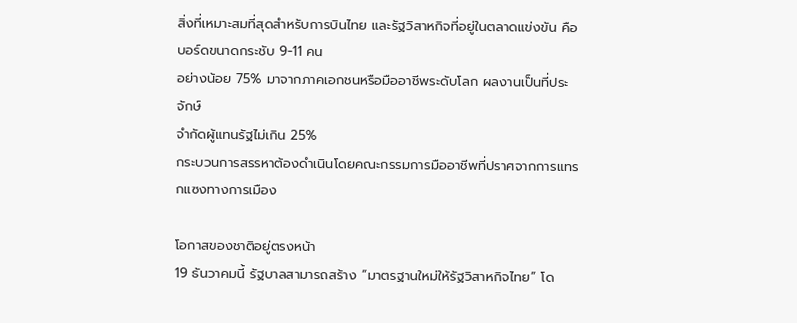สิ่งที่เหมาะสมที่สุดสำหรับการบินไทย และรัฐวิสาหกิจที่อยู่ในตลาดแข่งขัน คือ
บอร์ดขนาดกระชับ 9-11 คน
อย่างน้อย 75% มาจากภาคเอกชนหรือมืออาชีพระดับโลก ผลงานเป็นที่ประจักษ์
จำกัดผู้แทนรัฐไม่เกิน 25%
กระบวนการสรรหาต้องดำเนินโดยคณะกรรมการมืออาชีพที่ปราศจากการแทรกแซงทางการเมือง

โอกาสของชาติอยู่ตรงหน้า
19 ธันวาคมนี้ รัฐบาลสามารถสร้าง “มาตรฐานใหม่ให้รัฐวิสาหกิจไทย” โด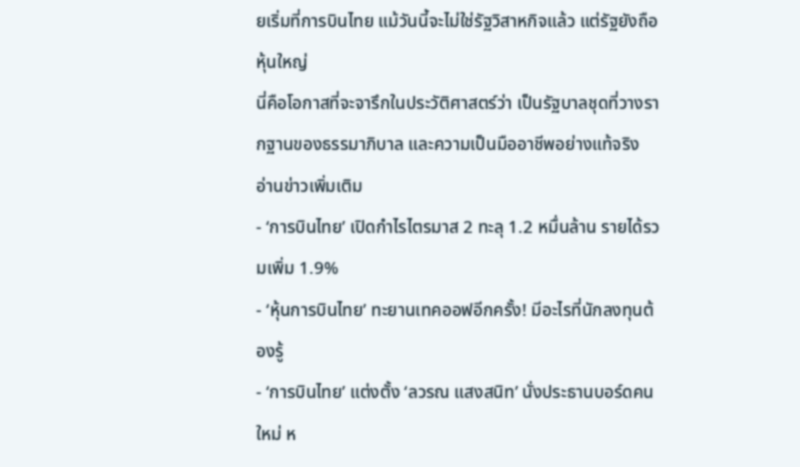ยเริ่มที่การบินไทย แม้วันนี้จะไม่ใช่รัฐวิสาหกิจแล้ว แต่รัฐยังถือหุ้นใหญ่
นี่คือโอกาสที่จะจารึกในประวัติศาสตร์ว่า เป็นรัฐบาลชุดที่วางรากฐานของธรรมาภิบาล และความเป็นมืออาชีพอย่างแท้จริง
อ่านข่าวเพิ่มเติม
- ‘การบินไทย’ เปิดกำไรไตรมาส 2 ทะลุ 1.2 หมื่นล้าน รายได้รวมเพิ่ม 1.9%
- ‘หุ้นการบินไทย’ ทะยานเทคออฟอีกครั้ง! มีอะไรที่นักลงทุนต้องรู้
- ‘การบินไทย’ แต่งตั้ง ‘ลวรณ แสงสนิท’ นั่งประธานบอร์ดคนใหม่ ห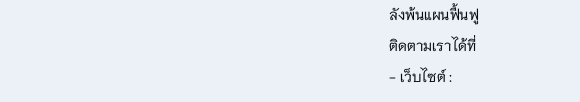ลังพ้นแผนฟื้นฟู
ติดตามเราได้ที่
- เว็บไซต์ :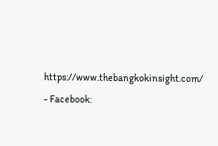https://www.thebangkokinsight.com/
- Facebook: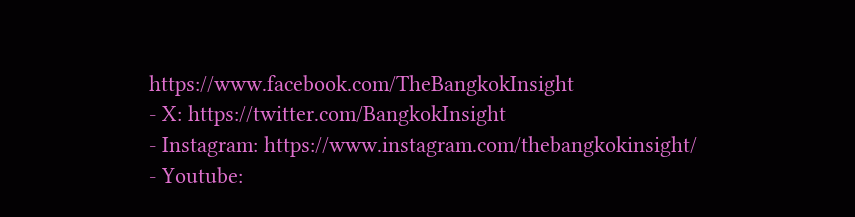https://www.facebook.com/TheBangkokInsight
- X: https://twitter.com/BangkokInsight
- Instagram: https://www.instagram.com/thebangkokinsight/
- Youtube: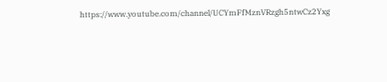https://www.youtube.com/channel/UCYmFfMznVRzgh5ntwCz2Yxg